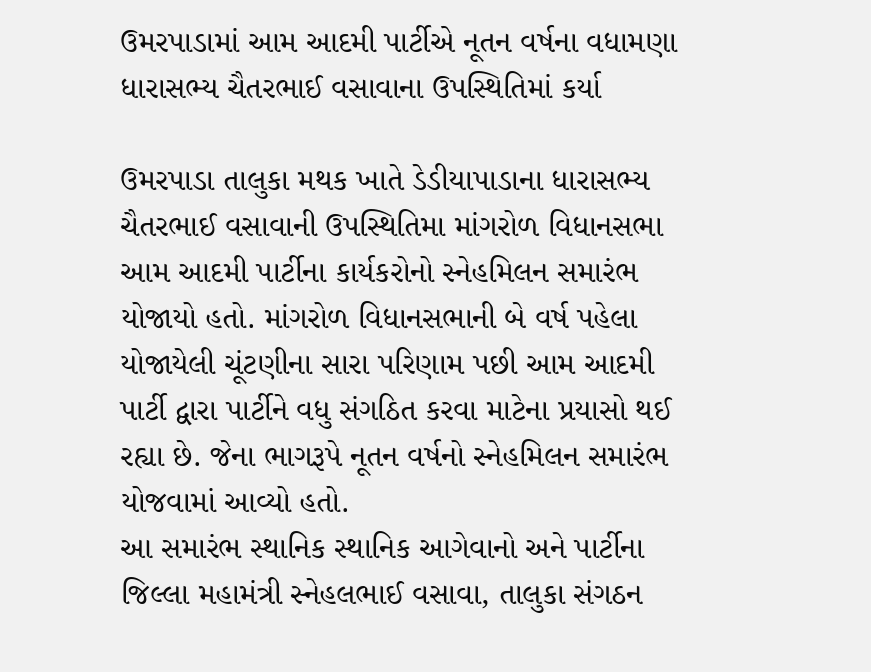ઉમરપાડામાં આમ આદમી પાર્ટીએ નૂતન વર્ષના વધામણા ધારાસભ્ય ચૈતરભાઈ વસાવાના ઉપસ્થિતિમાં કર્યા

ઉમરપાડા તાલુકા મથક ખાતે ડેડીયાપાડાના ધારાસભ્ય ચૈતરભાઈ વસાવાની ઉપસ્થિતિમા માંગરોળ વિધાનસભા આમ આદમી પાર્ટીના કાર્યકરોનો સ્નેહમિલન સમારંભ યોજાયો હતો. માંગરોળ વિધાનસભાની બે વર્ષ પહેલા યોજાયેલી ચૂંટણીના સારા પરિણામ પછી આમ આદમી પાર્ટી દ્વારા પાર્ટીને વધુ સંગઠિત કરવા માટેના પ્રયાસો થઈ રહ્યા છે. જેના ભાગરૂપે નૂતન વર્ષનો સ્નેહમિલન સમારંભ યોજવામાં આવ્યો હતો.
આ સમારંભ સ્થાનિક સ્થાનિક આગેવાનો અને પાર્ટીના જિલ્લા મહામંત્રી સ્નેહલભાઈ વસાવા, તાલુકા સંગઠન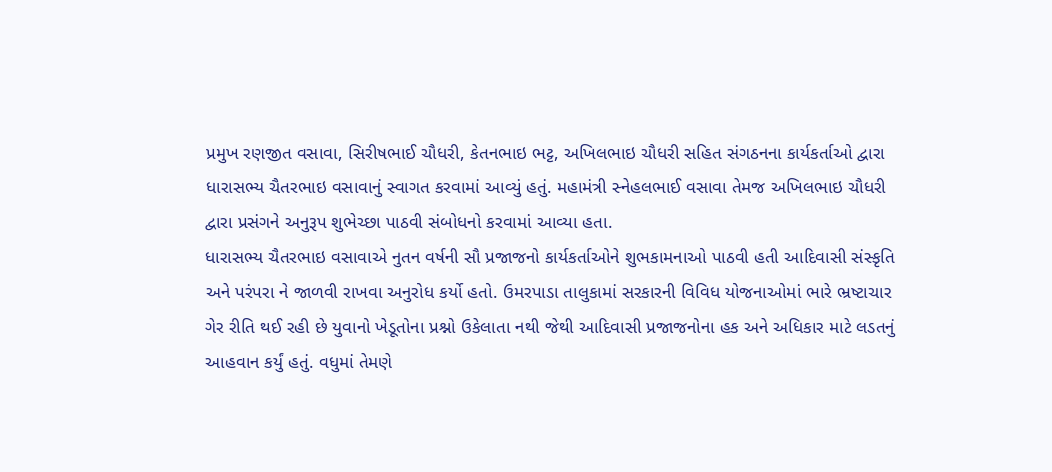પ્રમુખ રણજીત વસાવા, સિરીષભાઈ ચૌધરી, કેતનભાઇ ભટ્ટ, અખિલભાઇ ચૌધરી સહિત સંગઠનના કાર્યકર્તાઓ દ્વારા ધારાસભ્ય ચૈતરભાઇ વસાવાનું સ્વાગત કરવામાં આવ્યું હતું. મહામંત્રી સ્નેહલભાઈ વસાવા તેમજ અખિલભાઇ ચૌધરી દ્વારા પ્રસંગને અનુરૂપ શુભેચ્છા પાઠવી સંબોધનો કરવામાં આવ્યા હતા.
ધારાસભ્ય ચૈતરભાઇ વસાવાએ નુતન વર્ષની સૌ પ્રજાજનો કાર્યકર્તાઓને શુભકામનાઓ પાઠવી હતી આદિવાસી સંસ્કૃતિ અને પરંપરા ને જાળવી રાખવા અનુરોધ કર્યો હતો. ઉમરપાડા તાલુકામાં સરકારની વિવિધ યોજનાઓમાં ભારે ભ્રષ્ટાચાર ગેર રીતિ થઈ રહી છે યુવાનો ખેડૂતોના પ્રશ્નો ઉકેલાતા નથી જેથી આદિવાસી પ્રજાજનોના હક અને અધિકાર માટે લડતનું આહવાન કર્યું હતું. વધુમાં તેમણે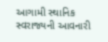આગામી સ્થાનિક સ્વરાજ્યની આવનારી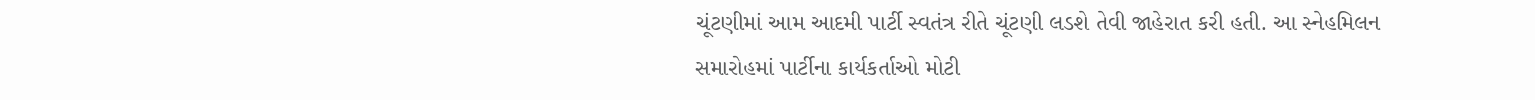ચૂંટણીમાં આમ આદમી પાર્ટી સ્વતંત્ર રીતે ચૂંટણી લડશે તેવી જાહેરાત કરી હતી. આ સ્નેહમિલન સમારોહમાં પાર્ટીના કાર્યકર્તાઓ મોટી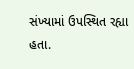સંખ્યામાં ઉપસ્થિત રહ્યા હતા.